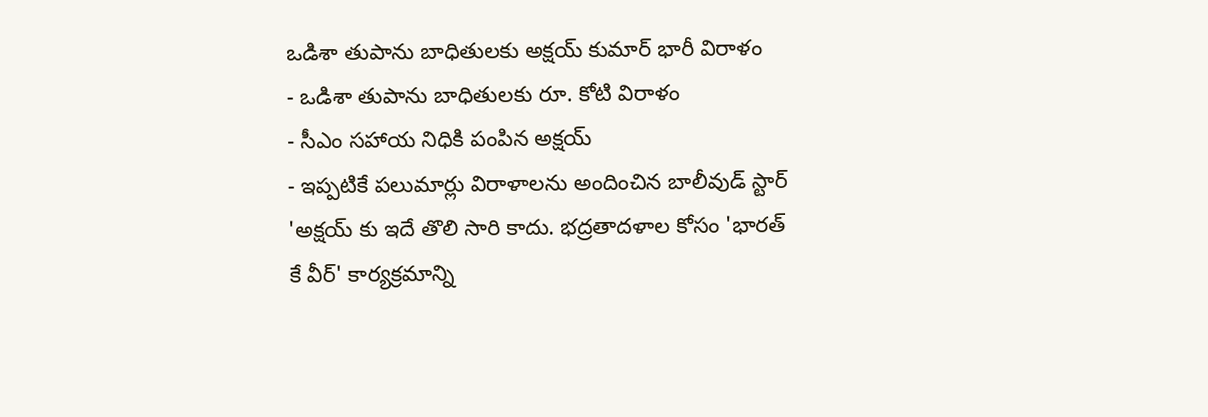ఒడిశా తుపాను బాధితులకు అక్షయ్ కుమార్ భారీ విరాళం
- ఒడిశా తుపాను బాధితులకు రూ. కోటి విరాళం
- సీఎం సహాయ నిధికి పంపిన అక్షయ్
- ఇప్పటికే పలుమార్లు విరాళాలను అందించిన బాలీవుడ్ స్టార్
'అక్షయ్ కు ఇదే తొలి సారి కాదు. భద్రతాదళాల కోసం 'భారత్ కే వీర్' కార్యక్రమాన్ని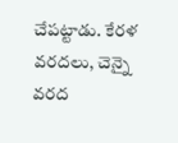చేపట్టాడు. కేరళ వరదలు, చెన్నై వరద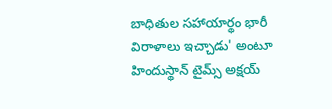బాధితుల సహాయార్థం భారీ విరాళాలు ఇచ్చాడు' అంటూ హిందుస్థాన్ టైమ్స్ అక్షయ్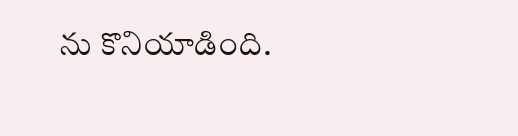ను కొనియాడింది.